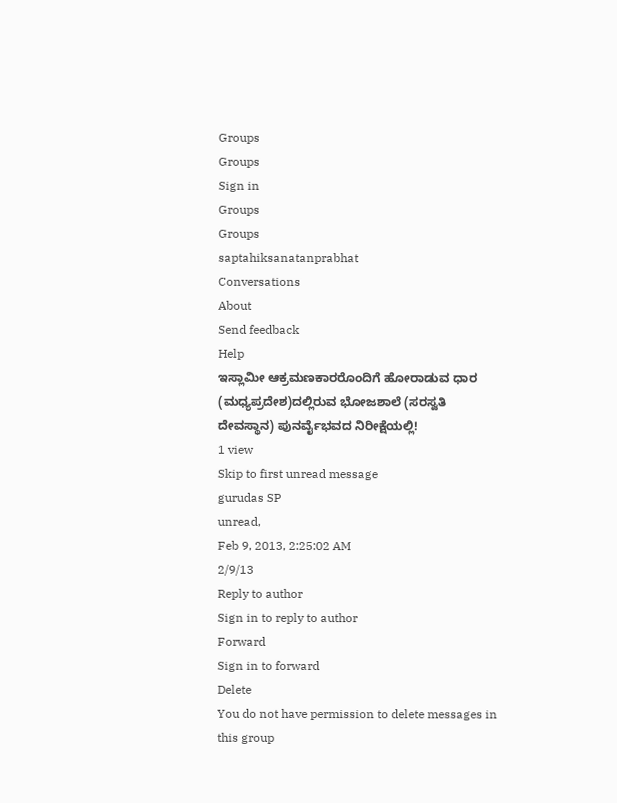Groups
Groups
Sign in
Groups
Groups
saptahiksanatanprabhat
Conversations
About
Send feedback
Help
ಇಸ್ಲಾಮೀ ಆಕ್ರಮಣಕಾರರೊಂದಿಗೆ ಹೋರಾಡುವ ಧಾರ (ಮಧ್ಯಪ್ರದೇಶ)ದಲ್ಲಿರುವ ಭೋಜಶಾಲೆ (ಸರಸ್ವತಿ ದೇವಸ್ಥಾನ) ಪುನರ್ವೈಭವದ ನಿರೀಕ್ಷೆಯಲ್ಲಿ!
1 view
Skip to first unread message
gurudas SP
unread,
Feb 9, 2013, 2:25:02 AM
2/9/13
Reply to author
Sign in to reply to author
Forward
Sign in to forward
Delete
You do not have permission to delete messages in this group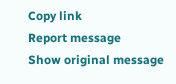Copy link
Report message
Show original message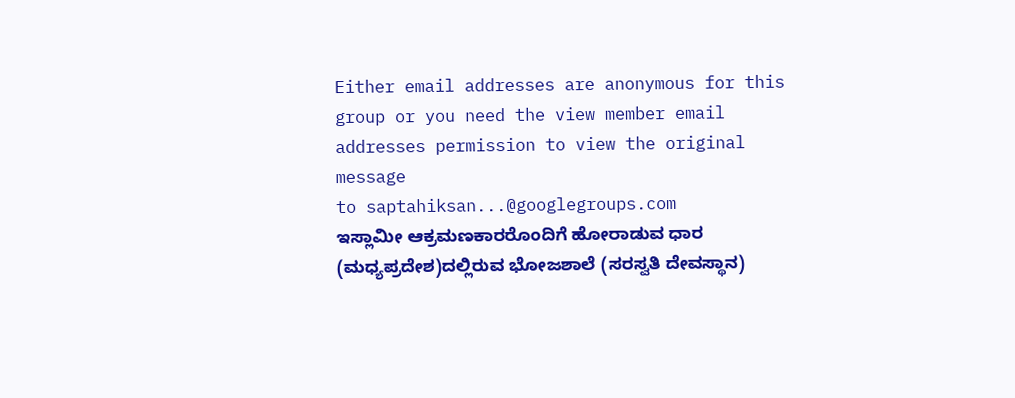Either email addresses are anonymous for this group or you need the view member email addresses permission to view the original message
to saptahiksan...@googlegroups.com
ಇಸ್ಲಾಮೀ ಆಕ್ರಮಣಕಾರರೊಂದಿಗೆ ಹೋರಾಡುವ ಧಾರ (ಮಧ್ಯಪ್ರದೇಶ)ದಲ್ಲಿರುವ ಭೋಜಶಾಲೆ (ಸರಸ್ವತಿ ದೇವಸ್ಥಾನ)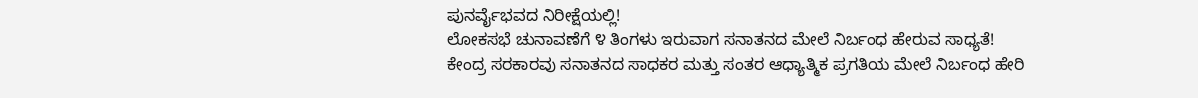ಪುನರ್ವೈಭವದ ನಿರೀಕ್ಷೆಯಲ್ಲಿ!
ಲೋಕಸಭೆ ಚುನಾವಣೆಗೆ ೪ ತಿಂಗಳು ಇರುವಾಗ ಸನಾತನದ ಮೇಲೆ ನಿರ್ಬಂಧ ಹೇರುವ ಸಾಧ್ಯತೆ!
ಕೇಂದ್ರ ಸರಕಾರವು ಸನಾತನದ ಸಾಧಕರ ಮತ್ತು ಸಂತರ ಆಧ್ಯಾತ್ಮಿಕ ಪ್ರಗತಿಯ ಮೇಲೆ ನಿರ್ಬಂಧ ಹೇರಿ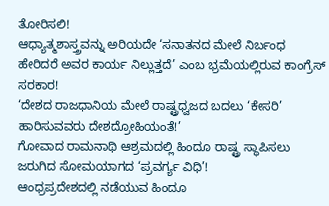ತೋರಿಸಲಿ!
ಆಧ್ಯಾತ್ಮಶಾಸ್ತ್ರವನ್ನು ಅರಿಯದೇ ‘ಸನಾತನದ ಮೇಲೆ ನಿರ್ಬಂಧ ಹೇರಿದರೆ ಅವರ ಕಾರ್ಯ ನಿಲ್ಲುತ್ತದೆ’ ಎಂಬ ಭ್ರಮೆಯಲ್ಲಿರುವ ಕಾಂಗ್ರೆಸ್ ಸರಕಾರ!
‘ದೇಶದ ರಾಜಧಾನಿಯ ಮೇಲೆ ರಾಷ್ಟ್ರಧ್ವಜದ ಬದಲು ‘ಕೇಸರಿ’ ಹಾರಿಸುವವರು ದೇಶದ್ರೋಹಿಯಂತೆ!’
ಗೋವಾದ ರಾಮನಾಥಿ ಆಶ್ರಮದಲ್ಲಿ ಹಿಂದೂ ರಾಷ್ಟ್ರ ಸ್ಥಾಪಿಸಲು ಜರುಗಿದ ಸೋಮಯಾಗದ ‘ಪ್ರವರ್ಗ್ಯ ವಿಧಿ’!
ಆಂಧ್ರಪ್ರದೇಶದಲ್ಲಿ ನಡೆಯುವ ಹಿಂದೂ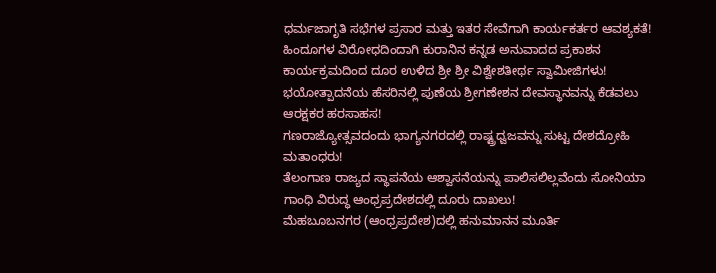ಧರ್ಮಜಾಗೃತಿ ಸಭೆಗಳ ಪ್ರಸಾರ ಮತ್ತು ಇತರ ಸೇವೆಗಾಗಿ ಕಾರ್ಯಕರ್ತರ ಆವಶ್ಯಕತೆ!
ಹಿಂದೂಗಳ ವಿರೋಧದಿಂದಾಗಿ ಕುರಾನಿನ ಕನ್ನಡ ಅನುವಾದದ ಪ್ರಕಾಶನ ಕಾರ್ಯಕ್ರಮದಿಂದ ದೂರ ಉಳಿದ ಶ್ರೀ ಶ್ರೀ ವಿಶ್ವೇಶತೀರ್ಥ ಸ್ವಾಮೀಜಿಗಳು!
ಭಯೋತ್ಪಾದನೆಯ ಹೆಸರಿನಲ್ಲಿ ಪುಣೆಯ ಶ್ರೀಗಣೇಶನ ದೇವಸ್ಥಾನವನ್ನು ಕೆಡವಲು ಆರಕ್ಷಕರ ಹರಸಾಹಸ!
ಗಣರಾಜ್ಯೋತ್ಸವದಂದು ಭಾಗ್ಯನಗರದಲ್ಲಿ ರಾಷ್ಟ್ರಧ್ವಜವನ್ನು ಸುಟ್ಟ ದೇಶದ್ರೋಹಿ ಮತಾಂಧರು!
ತೆಲಂಗಾಣ ರಾಜ್ಯದ ಸ್ಥಾಪನೆಯ ಆಶ್ವಾಸನೆಯನ್ನು ಪಾಲಿಸಲಿಲ್ಲವೆಂದು ಸೋನಿಯಾ ಗಾಂಧಿ ವಿರುದ್ಧ ಆಂಧ್ರಪ್ರದೇಶದಲ್ಲಿ ದೂರು ದಾಖಲು!
ಮೆಹಬೂಬನಗರ (ಆಂಧ್ರಪ್ರದೇಶ)ದಲ್ಲಿ ಹನುಮಾನನ ಮೂರ್ತಿ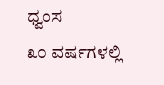ಧ್ವಂಸ
೩೦ ವರ್ಷಗಳಲ್ಲಿ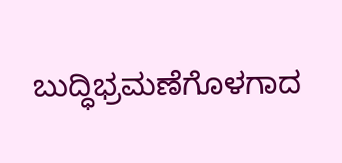ಬುದ್ಧಿಭ್ರಮಣೆಗೊಳಗಾದ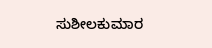ಸುಶೀಲಕುಮಾರ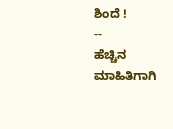ಶಿಂದೆ !
--
ಹೆಚ್ಚಿನ ಮಾಹಿತಿಗಾಗಿ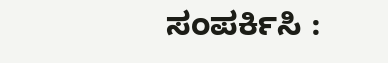ಸಂಪರ್ಕಿಸಿ :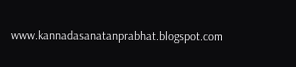www.kannadasanatanprabhat.blogspot.com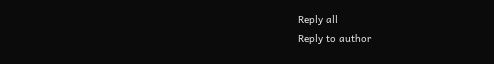Reply all
Reply to author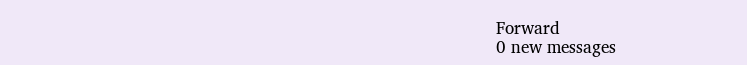Forward
0 new messages